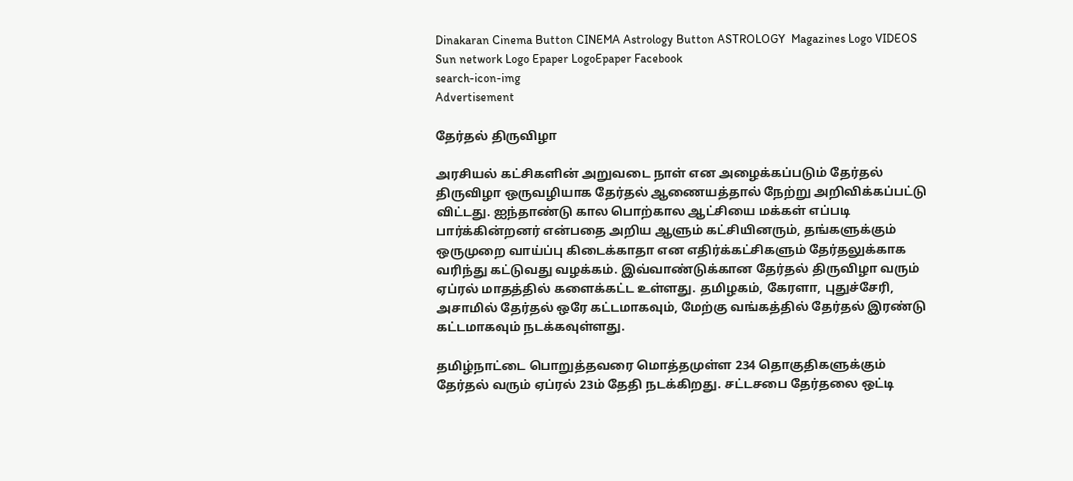Dinakaran Cinema Button CINEMA Astrology Button ASTROLOGY  Magazines Logo VIDEOS Sun network Logo Epaper LogoEpaper Facebook
search-icon-img
Advertisement

தேர்தல் திருவிழா

அரசியல் கட்சிகளின் அறுவடை நாள் என அழைக்கப்படும் தேர்தல் திருவிழா ஒருவழியாக தேர்தல் ஆணையத்தால் நேற்று அறிவிக்கப்பட்டு விட்டது. ஐந்தாண்டு கால பொற்கால ஆட்சியை மக்கள் எப்படி பார்க்கின்றனர் என்பதை அறிய ஆளும் கட்சியினரும், தங்களுக்கும் ஒருமுறை வாய்ப்பு கிடைக்காதா என எதிர்க்கட்சிகளும் தேர்தலுக்காக வரிந்து கட்டுவது வழக்கம். இவ்வாண்டுக்கான தேர்தல் திருவிழா வரும் ஏப்ரல் மாதத்தில் களைக்கட்ட உள்ளது. தமிழகம், கேரளா, புதுச்சேரி, அசாமில் தேர்தல் ஒரே கட்டமாகவும், மேற்கு வங்கத்தில் தேர்தல் இரண்டு கட்டமாகவும் நடக்கவுள்ளது.

தமிழ்நாட்டை பொறுத்தவரை மொத்தமுள்ள 234 தொகுதிகளுக்கும் தேர்தல் வரும் ஏப்ரல் 23ம் தேதி நடக்கிறது. சட்டசபை தேர்தலை ஒட்டி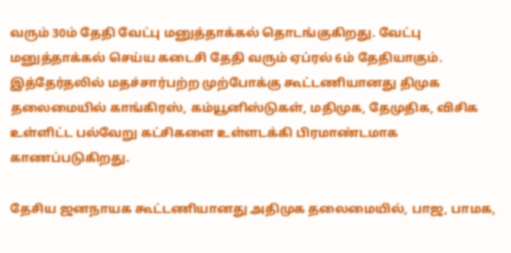வரும் 30ம் தேதி வேட்பு மனுத்தாக்கல் தொடங்குகிறது. வேட்பு மனுத்தாக்கல் செய்ய கடைசி தேதி வரும் ஏப்ரல் 6ம் தேதியாகும். இத்தேர்தலில் மதச்சார்பற்ற முற்போக்கு கூட்டணியானது திமுக தலைமையில் காங்கிரஸ், கம்யூனிஸ்டுகள், மதிமுக, தேமுதிக, விசிக உள்ளிட்ட பல்வேறு கட்சிகளை உள்ளடக்கி பிரமாண்டமாக காணப்படுகிறது.

தேசிய ஜனநாயக கூட்டணியானது அதிமுக தலைமையில், பாஜ, பாமக,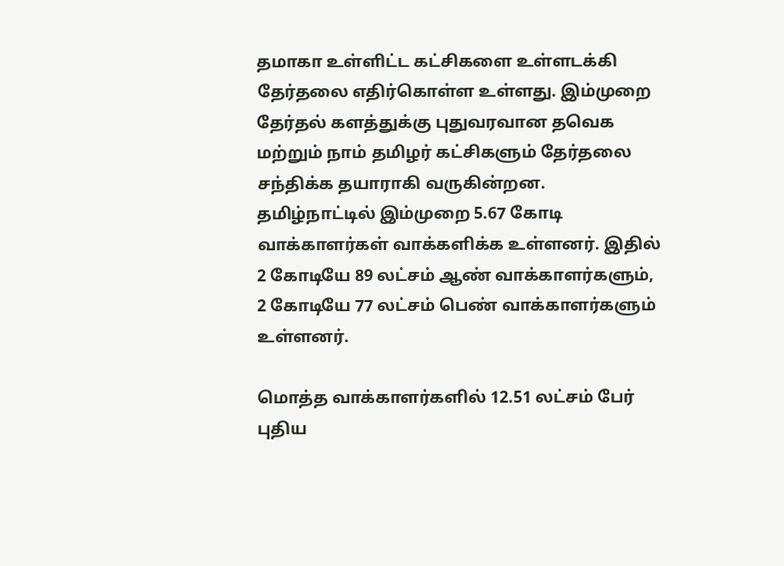தமாகா உள்ளிட்ட கட்சிகளை உள்ளடக்கி தேர்தலை எதிர்கொள்ள உள்ளது. இம்முறை தேர்தல் களத்துக்கு புதுவரவான தவெக மற்றும் நாம் தமிழர் கட்சிகளும் தேர்தலை சந்திக்க தயாராகி வருகின்றன. தமிழ்நாட்டில் இம்முறை 5.67 கோடி வாக்காளர்கள் வாக்களிக்க உள்ளனர். இதில் 2 கோடியே 89 லட்சம் ஆண் வாக்காளர்களும், 2 கோடியே 77 லட்சம் பெண் வாக்காளர்களும் உள்ளனர்.

மொத்த வாக்காளர்களில் 12.51 லட்சம் பேர் புதிய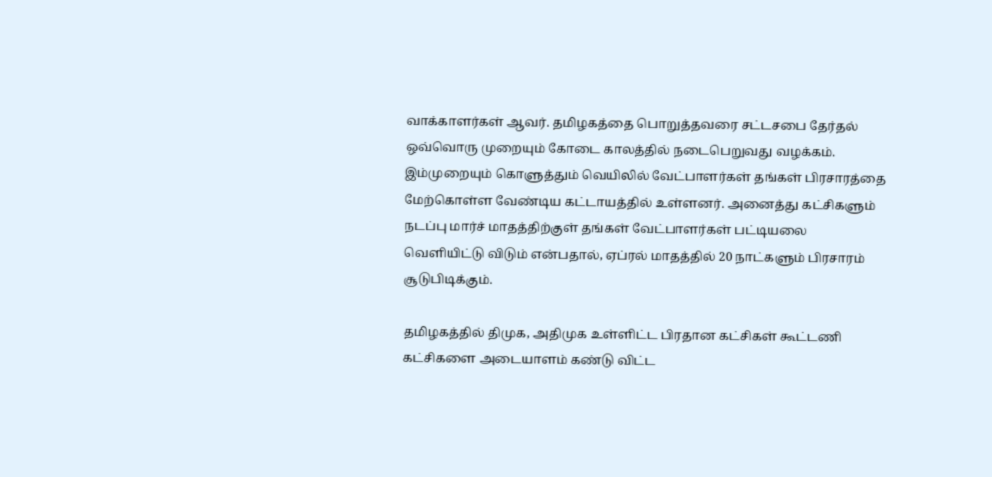வாக்காளர்கள் ஆவர். தமிழகத்தை பொறுத்தவரை சட்டசபை தேர்தல் ஒவ்வொரு முறையும் கோடை காலத்தில் நடைபெறுவது வழக்கம். இம்முறையும் கொளுத்தும் வெயிலில் வேட்பாளர்கள் தங்கள் பிரசாரத்தை மேற்கொள்ள வேண்டிய கட்டாயத்தில் உள்ளனர். அனைத்து கட்சிகளும் நடப்பு மார்ச் மாதத்திற்குள் தங்கள் வேட்பாளர்கள் பட்டியலை வெளியிட்டு விடும் என்பதால், ஏப்ரல் மாதத்தில் 20 நாட்களும் பிரசாரம் சூடுபிடிக்கும்.

தமிழகத்தில் திமுக, அதிமுக உள்ளிட்ட பிரதான கட்சிகள் கூட்டணி கட்சிகளை அடையாளம் கண்டு விட்ட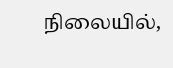நிலையில்,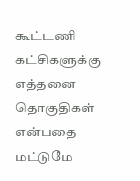கூட்டணி கட்சிகளுக்கு எத்தனை தொகுதிகள் என்பதை மட்டுமே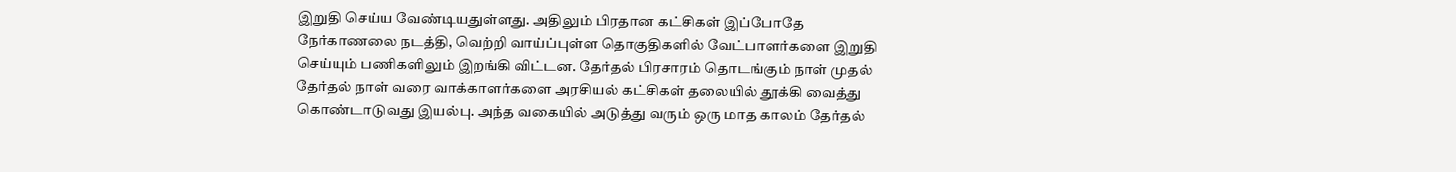இறுதி செய்ய வேண்டியதுள்ளது. அதிலும் பிரதான கட்சிகள் இப்போதே நேர்காணலை நடத்தி, வெற்றி வாய்ப்புள்ள தொகுதிகளில் வேட்பாளர்களை இறுதி செய்யும் பணிகளிலும் இறங்கி விட்டன. தேர்தல் பிரசாரம் தொடங்கும் நாள் முதல் தேர்தல் நாள் வரை வாக்காளர்களை அரசியல் கட்சிகள் தலையில் தூக்கி வைத்து கொண்டாடுவது இயல்பு. அந்த வகையில் அடுத்து வரும் ஒரு மாத காலம் தேர்தல்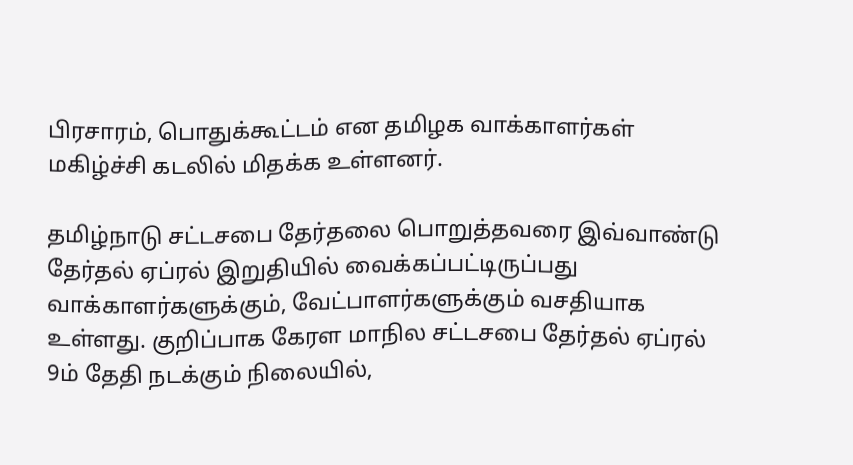பிரசாரம், பொதுக்கூட்டம் என தமிழக வாக்காளர்கள் மகிழ்ச்சி கடலில் மிதக்க உள்ளனர்.

தமிழ்நாடு சட்டசபை தேர்தலை பொறுத்தவரை இவ்வாண்டு தேர்தல் ஏப்ரல் இறுதியில் வைக்கப்பட்டிருப்பது வாக்காளர்களுக்கும், வேட்பாளர்களுக்கும் வசதியாக உள்ளது. குறிப்பாக கேரள மாநில சட்டசபை தேர்தல் ஏப்ரல் 9ம் தேதி நடக்கும் நிலையில்,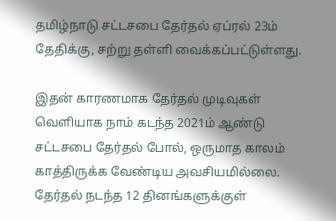தமிழ்நாடு சட்டசபை தேர்தல் ஏப்ரல் 23ம் தேதிக்கு, சற்று தள்ளி வைக்கப்பட்டுள்ளது.

இதன் காரணமாக தேர்தல் முடிவுகள் வெளியாக நாம் கடந்த 2021ம் ஆண்டு சட்டசபை தேர்தல் போல், ஒருமாத காலம் காத்திருக்க வேண்டிய அவசியமில்லை. தேர்தல் நடந்த 12 தினங்களுக்குள்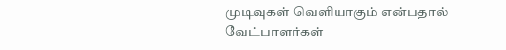முடிவுகள் வெளியாகும் என்பதால் வேட்பாளர்கள்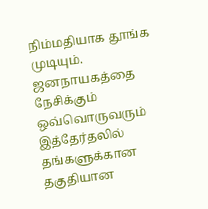நிம்மதியாக தூங்க முடியும். ஜனநாயகத்தை நேசிக்கும் ஒவ்வொருவரும் இத்தேர்தலில் தங்களுக்கான தகுதியான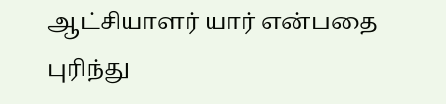ஆட்சியாளர் யார் என்பதை புரிந்து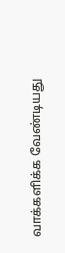வாக்களிக்க வேண்டியது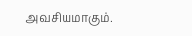அவசியமாகும்.